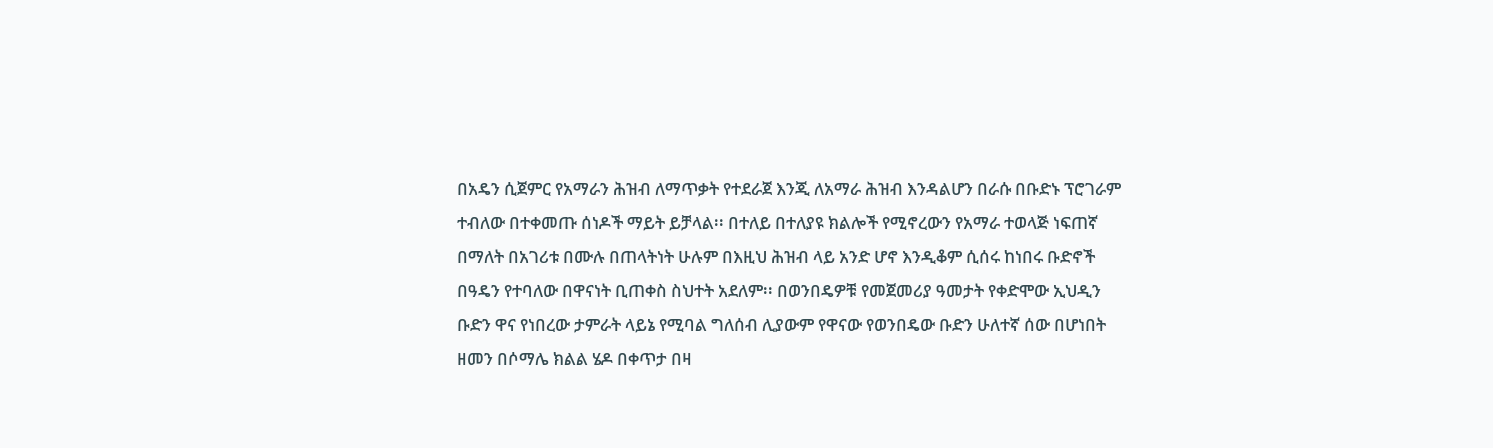በአዴን ሲጀምር የአማራን ሕዝብ ለማጥቃት የተደራጀ እንጂ ለአማራ ሕዝብ እንዳልሆን በራሱ በቡድኑ ፕሮገራም ተብለው በተቀመጡ ሰነዶች ማይት ይቻላል፡፡ በተለይ በተለያዩ ክልሎች የሚኖረውን የአማራ ተወላጅ ነፍጠኛ በማለት በአገሪቱ በሙሉ በጠላትነት ሁሉም በእዚህ ሕዝብ ላይ አንድ ሆኖ እንዲቆም ሲሰሩ ከነበሩ ቡድኖች በዓዴን የተባለው በዋናነት ቢጠቀስ ስህተት አደለም፡፡ በወንበዴዎቹ የመጀመሪያ ዓመታት የቀድሞው ኢህዲን ቡድን ዋና የነበረው ታምራት ላይኔ የሚባል ግለሰብ ሊያውም የዋናው የወንበዴው ቡድን ሁለተኛ ሰው በሆነበት ዘመን በሶማሌ ክልል ሄዶ በቀጥታ በዛ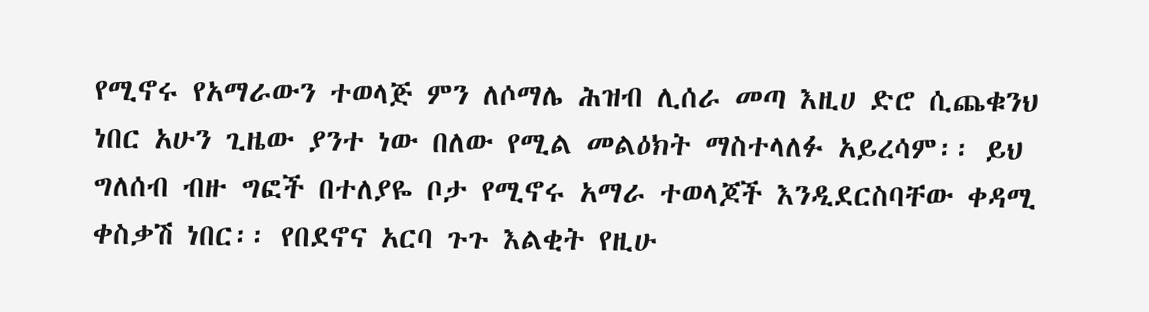የሚኖሩ የአማራውን ተወላጅ ምን ለሶማሌ ሕዝብ ሊሰራ መጣ እዚሀ ድሮ ሲጨቁንህ ነበር አሁን ጊዜው ያንተ ነው በለው የሚል መልዕክት ማስተላለፉ አይረሳም፡፡ ይህ ግለሰብ ብዙ ግፎች በተለያዬ ቦታ የሚኖሩ አማራ ተወላጆች እንዲደርስባቸው ቀዳሚ ቀስቃሽ ነበር፡፡ የበደኖና አርባ ጉጉ እልቂት የዚሁ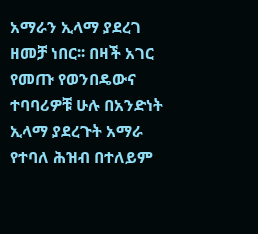አማራን ኢላማ ያደረገ ዘመቻ ነበር፡፡ በዛች አገር የመጡ የወንበዴውና ተባባሪዎቹ ሁሉ በአንድነት ኢላማ ያደረጉት አማራ የተባለ ሕዝብ በተለይም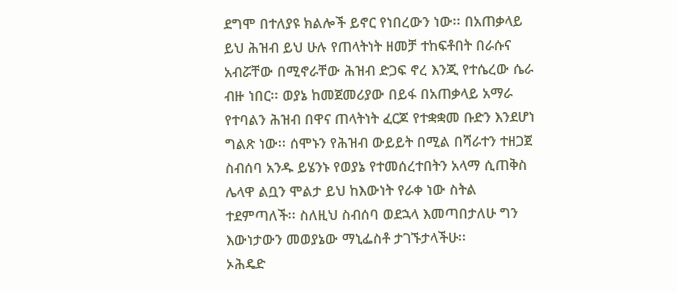ደግሞ በተለያዩ ክልሎች ይኖር የነበረውን ነው፡፡ በአጠቃላይ ይህ ሕዝብ ይህ ሁሉ የጠላትነት ዘመቻ ተከፍቶበት በራሱና አብሯቸው በሚኖራቸው ሕዝብ ድጋፍ ኖረ እንጂ የተሴረው ሴራ ብዙ ነበር፡፡ ወያኔ ከመጀመሪያው በይፋ በአጠቃላይ አማራ የተባልን ሕዝብ በዋና ጠላትነት ፈርጆ የተቋቋመ ቡድን እንደሆነ ግልጽ ነው፡፡ ሰሞኑን የሕዝብ ውይይት በሚል በሻራተን ተዘጋጀ ስብሰባ አንዱ ይሄንኑ የወያኔ የተመሰረተበትን አላማ ሲጠቅስ ሌላዋ ልቧን ሞልታ ይህ ከእውነት የራቀ ነው ስትል ተደምጣለች፡፡ ስለዚህ ስብሰባ ወደኋላ እመጣበታለሁ ግን እውነታውን መወያኔው ማኒፌስቶ ታገኙታላችሁ፡፡
ኦሕዴድ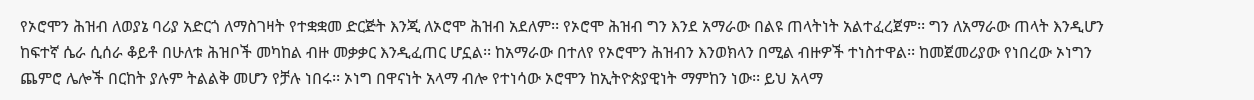የኦሮሞን ሕዝብ ለወያኔ ባሪያ አድርጎ ለማስገዛት የተቋቋመ ድርጅት እንጂ ለኦሮሞ ሕዝብ አደለም፡፡ የኦሮሞ ሕዝብ ግን እንደ አማራው በልዩ ጠላትነት አልተፈረጀም፡፡ ግን ለአማራው ጠላት እንዲሆን ከፍተኛ ሴራ ሲሰራ ቆይቶ በሁለቱ ሕዝቦች መካከል ብዙ መቃቃር እንዲፈጠር ሆኗል፡፡ ከአማራው በተለየ የኦሮሞን ሕዝብን እንወክላን በሚል ብዙዎች ተነስተዋል፡፡ ከመጀመሪያው የነበረው ኦነግን ጨምሮ ሌሎች በርከት ያሉም ትልልቅ መሆን የቻሉ ነበሩ፡፡ ኦነግ በዋናነት አላማ ብሎ የተነሳው ኦሮሞን ከኢትዮጵያዊነት ማምከን ነው፡፡ ይህ አላማ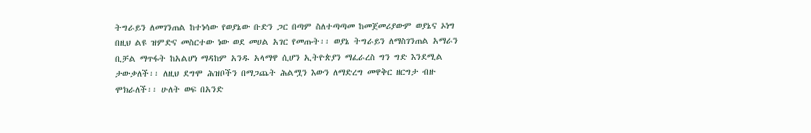ትግራይን ለመገንጠል ከተነሳው የወያኔው ቡድን ጋር በጣም ስለተጣጣመ ከመጀመሪያውም ወያኔና ኦነግ በዚህ ልዩ ዝምድና መስርተው ነው ወደ መሀል አገር የመጡት፡፡ ወያኔ ትግራይን ለማስገንጠል አማራን ቢቻል ማጥፋት ከአልሆነ ማዳከም አንዱ አላማዋ ሲሆን ኢትዮጵያን ማፈራረስ ግን ግድ እንደሚል ታውቃለች፡፡ ለዚህ ደግሞ ሕዝቦችን በማጋጨት ሕልሟን እውን ለማድረግ መዋቅር ዘርግታ ብዙ ሞክራለች፡፡ ሁለት ወፍ በአንድ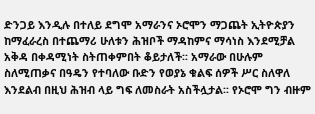ድንጋይ እንዲሉ በተለይ ደግሞ አማራንና ኦሮሞን ማጋጨት ኢትዮጵያን ከማፈራረስ በተጨማሪ ሁለቱን ሕዝቦች ማዳከምና ማሳነስ እንደሚቻል አቅዳ በቀዳሚነት ስትጠቀምበት ቆይታለች፡፡ አማራው በሁሉም ስለሚጠቃና በዓዴን የተባለው ቡድን የወያኔ ቁልፍ ሰዎች ሥር ስለዋለ እንደልብ በዚህ ሕዝብ ላይ ግፍ ለመስራት አስችሏታል፡፡ የኦሮሞ ግን ብዙም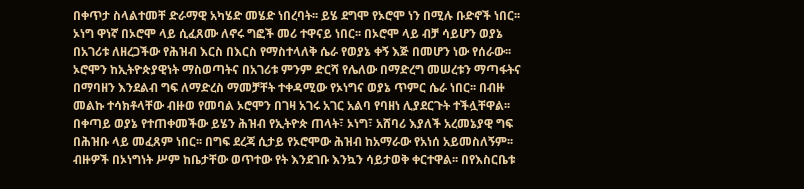በቀጥታ ስላልተመቸ ድራማዊ አካሄድ መሄድ ነበረባት፡፡ ይሄ ደግሞ የኦሮሞ ነን በሚሉ ቡድኖች ነበር፡፡ ኦነግ ዋነኛ በኦሮሞ ላይ ሲፈጸሙ ለኖሩ ግፎች መሪ ተዋናይ ነበር፡፡ በኦሮሞ ላይ ብቻ ሳይሆን ወያኔ በአገሪቱ ለዘረጋችው የሕዝብ እርስ በእርስ የማስተላለቅ ሴራ የወያኔ ቀኝ እጅ በመሆን ነው የሰራው፡፡ ኦሮሞን ከኢትዮጵያዊነት ማስወጣትና በአገሪቱ ምንም ድርሻ የሌለው በማድረግ መሠረቱን ማጣፋትና በማባዘን እንደልብ ግፍ ለማድረስ ማመቻቸት ተቀዳሚው የኦነግና ወያኔ ጥምር ሴራ ነበር፡፡ በብዙ መልኩ ተሳክቶላቸው ብዙወ የመባል ኦሮሞን በገዛ አገሩ አገር አልባ የባዘነ ሊያደርጉት ተችሏቸዋል፡፡ በቀጣይ ወያኔ የተጠቀመችው ይሄን ሕዝብ የኢትዮጵ ጠላት፣ ኦነግ፣ አሸባሪ እያለች አረመኔያዊ ግፍ በሕዝቡ ላይ መፈጸም ነበር፡፡ በግፍ ደረጃ ሲታይ የኦሮሞው ሕዝብ ከአማራው የአነሰ አይመስለኝም፡፡ ብዙዎች በኦነግነት ሥም ከቤታቸው ወጥተው የት እንደገቡ እንኳን ሳይታወቅ ቀርተዋል፡፡ በየእስርቤቱ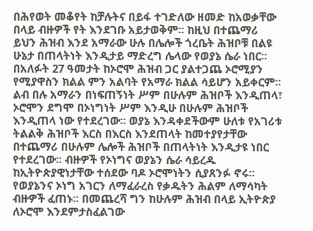በሕየወት መቆየት ከቻሉትና በይፋ ተገድለው ዘመድ ከአወቃቸው በላይ ብዙዎች የት እንደገቡ አይታወቅም፡፡ ከዚህ በተጨማሪ ይህን ሕዝብ እንደ አማራው ሁሉ በሌሎች ጎረቤት ሕዝቦቹ በልዩ ሁኔታ በጠላትነት እንዲታይ ማድረግ ሌላው የወያኔ ሴራ ነበር፡፡ በአለፉት 27 ዓመታት ከኦሮሞ ሕዝብ ጋር ያልተጋጨ ኦሮሚያን የሚያዋስን ክልል ምን አልባት የአማራ ክልል ሳይሆን አይቀርም፡፡ ልብ በሉ አማራን በነፍጠኝነት ሥም በሁሉም ሕዝቦች እንዲጠላ፣ ኦሮሞን ደግሞ በኦነግነት ሥም እንዲሁ በሁሉም ሕዝቦች እንዲጠላ ነው የተደረገው፡፡ ወያኔ እንዳቀደችውም ሁለቱ የአገሪቱ ትልልቅ ሕዝቦች እርስ በእርስ እንደጠላት ከመተያየታቸው በተጨማሪ በሁሉም ሌሎች ሕዝቦች በጠላትነት እንዲታዩ ነበር የተደረገው፡፡ ብዙዎች የኦነግና ወያኔን ሴራ ሳይረዱ ከኢትዮጵያዊነታቸው ተሰደው ባዶ ኦሮሞነትን ሲያጸንፉ ኖሩ፡፡ የወያኔንና ኦነግ አገርን ለማፈራረስ የቃዱትን ሕልም ለማሳካት ብዙዎች ፈጠኑ፡፡ በመጨረሻ ግን ከሁሉም ሕዝብ በላይ ኢትዮጵያ ለኦሮሞ እንደምታስፈልገው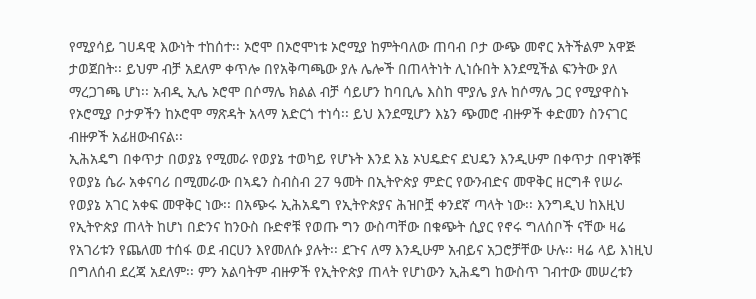የሚያሳይ ገሀዳዊ እውነት ተከሰተ፡፡ ኦሮሞ በኦሮሞነቱ ኦሮሚያ ከምትባለው ጠባብ ቦታ ውጭ መኖር አትችልም አዋጅ ታወጀበት፡፡ ይህም ብቻ አደለም ቀጥሎ በየአቅጣጫው ያሉ ሌሎች በጠላትነት ሊነሱበት እንደሚችል ፍንትው ያለ ማረጋገጫ ሆነ፡፡ አብዲ ኢሌ ኦሮሞ በሶማሌ ክልል ብቻ ሳይሆን ከባቢሌ እስከ ሞያሌ ያሉ ከሶማሌ ጋር የሚያዋስኑ የኦሮሚያ ቦታዎችን ከኦሮሞ ማጽዳት አላማ አድርጎ ተነሳ፡፡ ይህ እንደሚሆን እኔን ጭመሮ ብዙዎች ቀድመን ስንናገር ብዙዎች አፊዘውብናል፡፡
ኢሕአዴግ በቀጥታ በወያኔ የሚመራ የወያኔ ተወካይ የሆኑት እንደ እኔ ኦህዴድና ደህዴን እንዲሁም በቀጥታ በዋነኞቹ የወያኔ ሴራ አቀናባሪ በሚመራው በኣዴን ስብስብ 27 ዓመት በኢትዮጵያ ምድር የውንብድና መዋቅር ዘርግቶ የሠራ የወያኔ አገር አቀፍ መዋቅር ነው፡፡ በአጭሩ ኢሕአዴግ የኢትዮጵያና ሕዝቦቿ ቀንደኛ ጣላት ነው፡፡ እንግዲህ ከእዚህ የኢትዮጵያ ጠላት ከሆነ በድንና ከንዑስ ቡድኖቹ የወጡ ግን ውስጣቸው በቁጭት ሲያር የኖሩ ግለሰቦች ናቸው ዛሬ የአገሪቱን የጨለመ ተሰፋ ወደ ብርሀን እየመለሱ ያሉት፡፡ ደጉና ለማ እንዲሁም አብይና አጋሮቻቸው ሁሉ፡፡ ዛሬ ላይ እነዚህ በግለሰብ ደረጃ አደለም፡፡ ምን አልባትም ብዙዎች የኢትዮጵያ ጠላት የሆነውን ኢሕዴግ ከውስጥ ገብተው መሠረቱን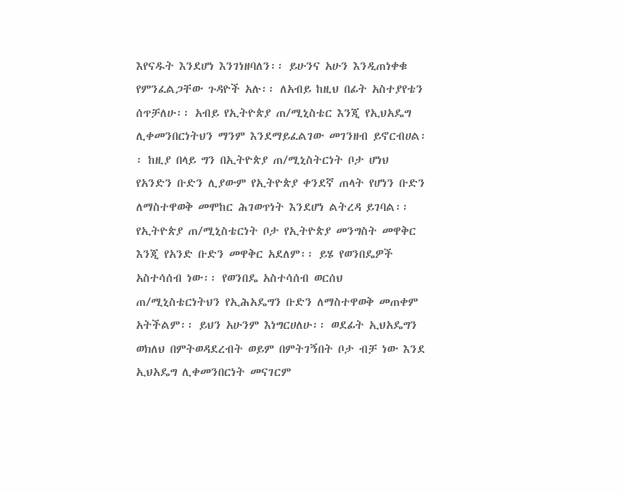እየናዱት እንደሆነ እንገነዘባለን፡፡ ይሁንና አሁን እንዲጠነቀቁ የምንፈልጋቸው ጉዳዮች አሉ፡፡ ለአብይ ከዚህ በፊት አስተያየቴን ሰጥቻለሁ፡፡ አብይ የኢትዮጵያ ጠ/ሚኒስቴር እንጂ የኢህአዴግ ሊቀመንበርነትህን ማንም እንደማይፈልገው መገንዘብ ይኖርብሀል፡፡ ከዚያ በላይ ግን በኢትዮጵያ ጠ/ሚኒስትርነት ቦታ ሆነህ የአንድን ቡድን ሊያውም የኢትዮጵያ ቀንደኛ ጠላት የሆነን ቡድን ለማስተዋወቅ መሞከር ሕገወጥነት እንደሆነ ልትረዳ ይገባል፡፡ የኢትዮጵያ ጠ/ሚኒስቴርነት ቦታ የኢትዮጵያ መንግስት መዋቅር እንጂ የአንድ ቡድን መዋቅር አደለም፡፡ ይሄ የወንበዴዎች አስተሳሰብ ነው፡፡ የወንበዴ አስተሳሰብ ወርሰህ ጠ/ሚኒስቴርነትህን የኢሕአዴግን ቡድን ለማስተዋወቅ መጠቀም አትችልም፡፡ ይህን አሁንም እነግርሀለሁ፡፡ ወደፊት ኢህአዴግን ወክለህ በምትወዳደረብት ወይም በምትገኝበት ቦታ ብቻ ነው እንደ ኢህአዴግ ሊቀመንበርነት መናገርም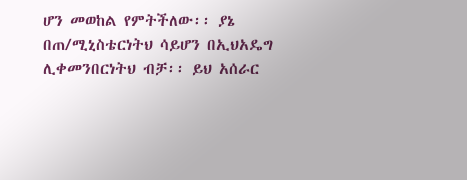ሆን መወከል የምትችለው፡፡ ያኔ በጠ/ሚኒስቴርነትህ ሳይሆን በኢህአዴግ ሊቀመንበርነትህ ብቻ፡፡ ይህ አሰራር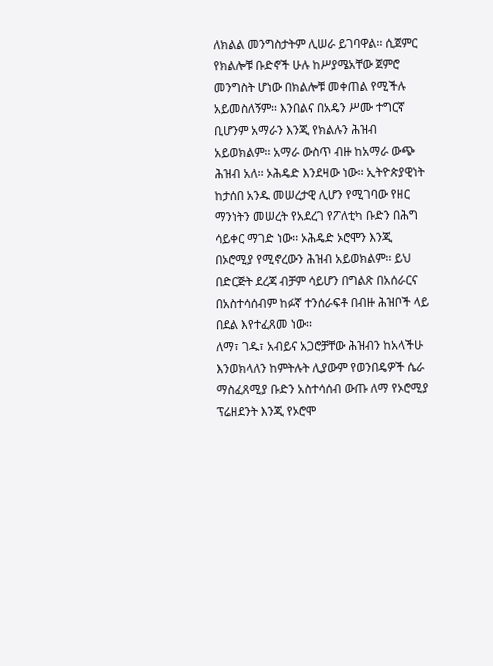ለክልል መንግስታትም ሊሠራ ይገባዋል፡፡ ሲጀምር የክልሎቹ ቡድኖች ሁሉ ከሥያሜአቸው ጀምሮ መንግስት ሆነው በክልሎቹ መቀጠል የሚችሉ አይመስለኝም፡፡ እንበልና በአዴን ሥሙ ተግርኛ ቢሆንም አማራን እንጂ የክልሉን ሕዝብ አይወክልም፡፡ አማራ ውስጥ ብዙ ከአማራ ውጭ ሕዝብ አለ፡፡ ኦሕዴድ እንደዛው ነው፡፡ ኢትዮጵያዊነት ከታሰበ አንዱ መሠረታዊ ሊሆን የሚገባው የዘር ማንነትን መሠረት የአደረገ የፖለቲካ ቡድን በሕግ ሳይቀር ማገድ ነው፡፡ ኦሕዴድ ኦሮሞን እንጂ በኦሮሚያ የሚኖረውን ሕዝብ አይወክልም፡፡ ይህ በድርጅት ደረጃ ብቻም ሳይሆን በግልጽ በአሰራርና በአስተሳሰብም ከፉኛ ተንሰራፍቶ በብዙ ሕዝቦች ላይ በደል እየተፈጸመ ነው፡፡
ለማ፣ ገዱ፣ አብይና አጋሮቻቸው ሕዝብን ከአላችሁ እንወክላለን ከምትሉት ሊያውም የወንበዴዎች ሴራ ማስፈጸሚያ ቡድን አስተሳሰብ ውጡ ለማ የኦሮሚያ ፕሬዘደንት እንጂ የኦሮሞ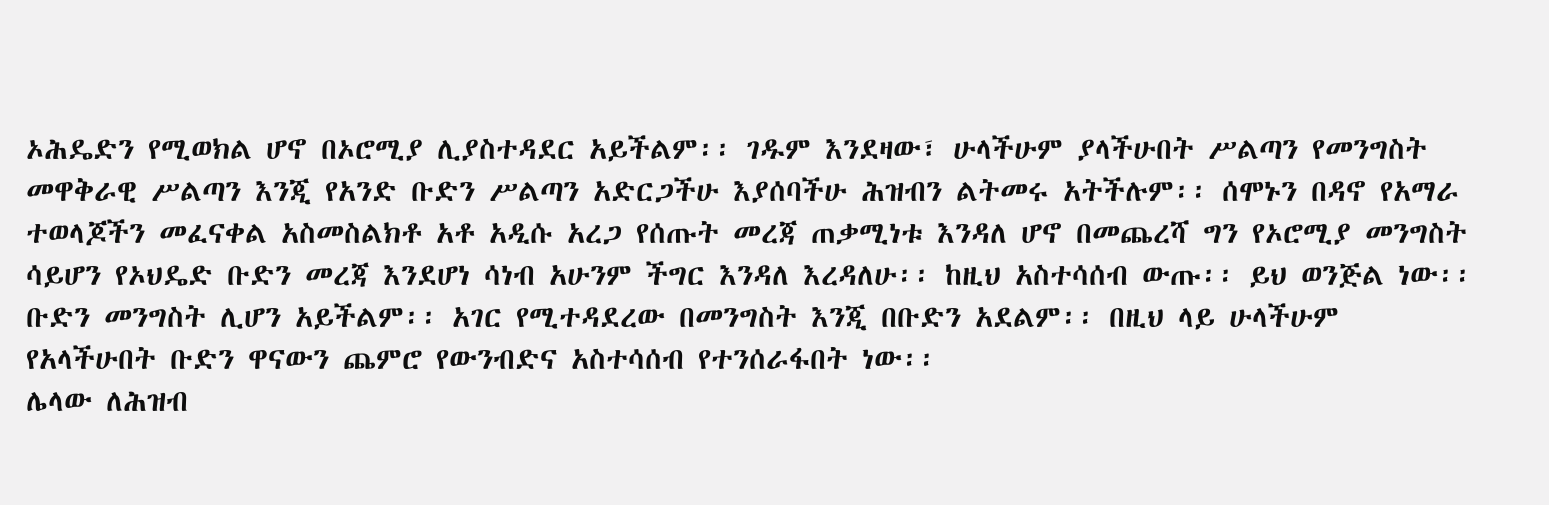ኦሕዴድን የሚወክል ሆኖ በኦሮሚያ ሊያስተዳደር አይችልም፡፡ ገዱም እንደዛው፣ ሁላችሁም ያላችሁበት ሥልጣን የመንግስት መዋቅራዊ ሥልጣን እንጂ የአንድ ቡድን ሥልጣን አድርጋችሁ እያሰባችሁ ሕዝብን ልትመሩ አትችሉም፡፡ ሰሞኑን በዳኖ የአማራ ተወላጆችን መፈናቀል አስመስልክቶ አቶ አዲሱ አረጋ የሰጡት መረጃ ጠቃሚነቱ እንዳለ ሆኖ በመጨረሻ ግን የኦሮሚያ መንግስት ሳይሆን የኦህዴድ ቡድን መረጃ እንደሆነ ሳነብ አሁንም ችግር እንዳለ እረዳለሁ፡፡ ከዚህ አስተሳሰብ ውጡ፡፡ ይህ ወንጅል ነው፡፡ ቡድን መንግስት ሊሆን አይችልም፡፡ አገር የሚተዳደረው በመንግስት እንጂ በቡድን አደልም፡፡ በዚህ ላይ ሁላችሁም የአላችሁበት ቡድን ዋናውን ጨምሮ የውንብድና አስተሳሰብ የተንሰራፋበት ነው፡፡
ሌላው ለሕዝብ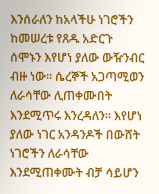እንሰራለን ከአላችሁ ነገሮችን ከመሠረቱ የጸዱ አድርጉ ሰሞኑን እየሆነ ያለው ውዥንብር ብዙ ነው፡፡ ሴረኞች አጋጣሚወን ለራሳቸው ሊጠቀሙበት እንደሚጥሩ እንረዳለን፡፡ እየሆነ ያለው ነገር አንዳንዶች በውሸት ነገሮችን ለራሳቸው እንደሚጠቀሙት ብቻ ሳይሆን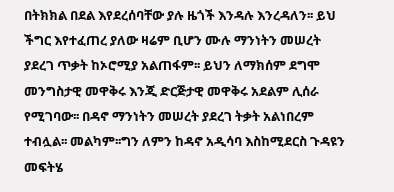በትክክል በደል እየደረሰባቸው ያሉ ዜጎች እንዳሉ እንረዳለን፡፡ ይህ ችግር እየተፈጠረ ያለው ዛሬም ቢሆን ሙሉ ማንነትን መሠረት ያደረገ ጥቃት ከኦሮሚያ አልጠፋም፡፡ ይህን ለማክሰም ደግሞ መንግስታዊ መዋቅሩ እንጂ ድርጅታዊ መዋቅሩ አደልም ሊሰራ የሚገባው፡፡ በዳኖ ማንነትን መሠረት ያደረገ ትቃት አልነበረም ተብሏል፡፡ መልካም፡፡ግን ለምን ከዳኖ አዲሳባ እስከሚደርስ ጉዳዩን መፍትሄ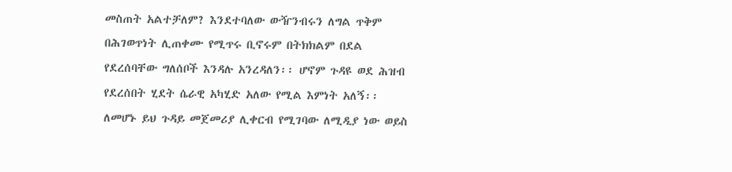መስጠት አልተቻለም? እንደተባለው ውዥንብሩን ለግል ጥቅም በሕገወጥነት ሊጠቀሙ የሚጥሩ ቢኖሩም በትክክልም በደል የደረሰባቸው ግለሰቦች እንዳሉ አንረዳለን፡፡ ሆኖም ጉዳዩ ወደ ሕዝብ የደረሰበት ሂደት ሴራዊ አካሂድ አለው የሚል እምነት አለኝ፡፡ ለመሆኑ ይህ ጉዳይ መጀመሪያ ሊቀርብ የሚገባው ለሚዲያ ነው ወይስ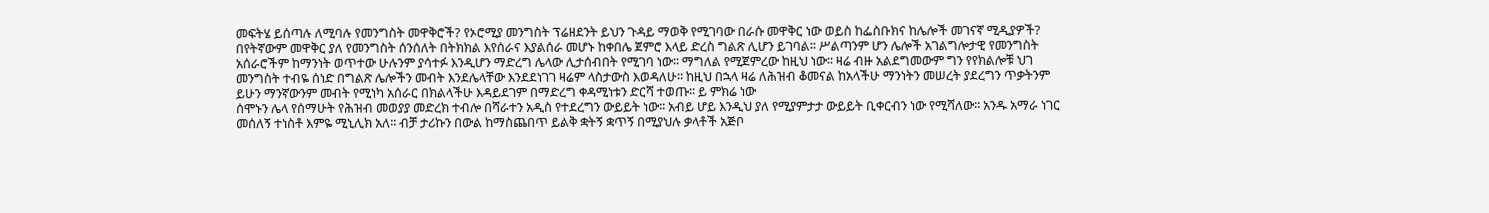መፍትሄ ይሰጣሉ ለሚባሉ የመንግስት መዋቅሮች? የኦሮሚያ መንግስት ፕሬዘደንት ይህን ጉዳይ ማወቅ የሚገባው በራሱ መዋቅር ነው ወይስ ከፌስቡክና ከሌሎች መገናኛ ሚዲያዎች? በየትኛውም መዋቅር ያለ የመንግስት ሰንሰለት በትክክል እየሰራና እያልሰራ መሆኑ ከቀበሌ ጀምሮ እላይ ድረስ ግልጽ ሊሆን ይገባል፡፡ ሥልጣንም ሆን ሌሎች አገልግሎታዊ የመንግስት አሰራሮችም ከማንነት ወጥተው ሁሉንም ያሳተፉ እንዲሆን ማድረግ ሌላው ሊታሰብበት የሚገባ ነው፡፡ ማግለል የሚጀምረው ከዚህ ነው፡፡ ዛሬ ብዙ አልደግመውም ግን የየክልሎቹ ህገ መንግስት ተብዬ ሰነድ በግልጽ ሌሎችን መብት እንደሌላቸው እንደደነገገ ዛሬም ላስታውስ እወዳለሁ፡፡ ከዚህ በኋላ ዛሬ ለሕዝብ ቆመናል ከአላችሁ ማንነትን መሠረት ያደረግን ጥቃትንም ይሁን ማንኛውንም መብት የሚነካ አሰራር በክልላችሁ እዳይደገም በማድረግ ቀዳሚነቱን ድርሻ ተወጡ፡፡ ይ ምክሬ ነው
ሰሞኑን ሌላ የሰማሁት የሕዝብ መወያያ መድረክ ተብሎ በሻራተን አዲስ የተደረግን ውይይት ነው፡፡ አብይ ሆይ እንዲህ ያለ የሚያምታታ ውይይት ቢቀርብን ነው የሚሻለው፡፡ አንዱ አማራ ነገር መሰለኝ ተነስቶ እምዬ ሚኒሊክ አለ፡፡ ብቻ ታሪኩን በውል ከማስጨበጥ ይልቅ ቋትኝ ቋጥኝ በሚያህሉ ቃላቶች አጅቦ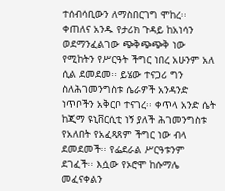ተሰብሳቢውን ለማስበርገግ ሞከረ፡፡ ቀጠለና አንዱ የታሪክ ጉዳይ ከአነሳን ወደማንፈልገው ጭቅጭጭቅ ነው የሚከትን የሥርዓት ችግር ነበረ አሁንም አለ ሲል ደመደመ፡፡ ይሄው ተናጋሪ ግን ስለሕገመንግስቱ ሴራዎች አንዳንድ ነጥቦችን አቅርቦ ተናገረ፡፡ ቀጥላ አንድ ሴት ከጂማ ዩኒቨርሲቲ ነኝ ያለች ሕገመንግስቱ የአለበት የአፈጻጸም ችግር ነው ብላ ደመደመች፡፡ የፌደራል ሥርዓቱንም ደገፈች፡፡ እሷው የኦሮሞ ከሱማሌ መፈናቀልን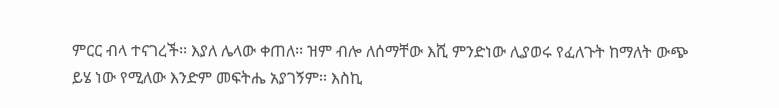ምርር ብላ ተናገረች፡፡ እያለ ሌላው ቀጠለ፡፡ ዝም ብሎ ለሰማቸው እሺ ምንድነው ሊያወሩ የፈለጉት ከማለት ውጭ ይሄ ነው የሚለው እንድም መፍትሔ አያገኝም፡፡ እስኪ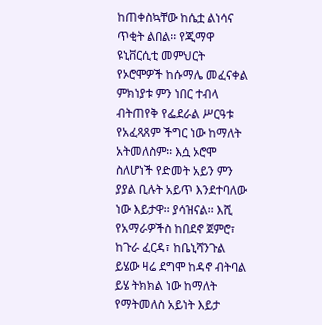ከጠቀስኳቸው ከሴቷ ልነሳና ጥቂት ልበል፡፡ የጂማዋ ዩኒቨርሲቲ መምህርት የኦሮሞዎች ከሱማሌ መፈናቀል ምክነያቱ ምን ነበር ተብላ ብትጠየቅ የፌደራል ሥርዓቱ የአፈጻጸም ችግር ነው ከማለት አትመለስም፡፡ እሷ ኦሮሞ ስለሆነች የድመት አይን ምን ያያል ቢሉት አይጥ እንደተባለው ነው እይታዋ፡፡ ያሳዝናል፡፡ እሺ የአማራዎችስ ከበደኖ ጀምሮ፣ ከጉራ ፈርዳ፣ ከቤኒሻንጉል ይሄው ዛሬ ደግሞ ከዳኖ ብትባል ይሄ ትክክል ነው ከማለት የማትመለስ አይነት እይታ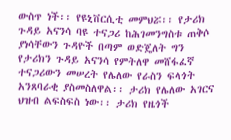ውስጥ ነች፡፡ የዩኒቨርሲቲ መምህሯ፡፡ የታሪክ ጉዳይ አናንሳ ባዩ ተናጋሪ ከሕገመንግስቱ ጠቅሶ ያነሳቸውን ጉዳዮች በጣም ወድጄለት ግን የታሪክን ጉዳይ አናንሳ የምትለዋ መሸፋፈኛ ተናጋሪውን መሠረት የሌለው የራስን ፍላጎት አንጸባራቂ ያስመስለዋል፡፡ ታሪክ የሌለው አገርና ህዝብ ልፍስፍስ ነው፡፡ ታሪክ የዜጎች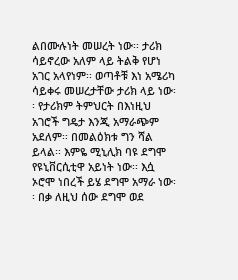ልበሙሉነት መሠረት ነው፡፡ ታሪክ ሳይኖረው አለም ላይ ትልቅ የሆነ አገር አላየነም፡፡ ወጣቶቹ እነ አሜሪካ ሳይቀሩ መሠረታቸው ታሪክ ላይ ነው፡፡ የታሪክም ትምህርት በእነዚህ አገሮች ግዴታ እንጂ አማራጭም አደለም፡፡ በመልዕክቱ ግን ሻል ይላል፡፡ እምዬ ሚኒሊክ ባዩ ደግሞ የዩኒቨርሲቲዋ አይነት ነው፡፡ እሷ ኦሮሞ ነበረች ይሄ ደግሞ አማራ ነው፡፡ በቃ ለዚህ ሰው ደግሞ ወደ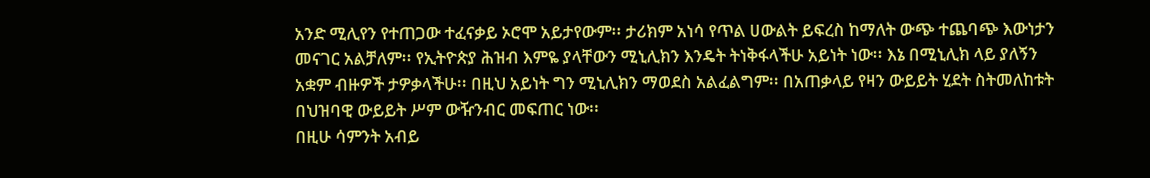አንድ ሚሊየን የተጠጋው ተፈናቃይ ኦሮሞ አይታየውም፡፡ ታሪክም አነሳ የጥል ሀውልት ይፍረስ ከማለት ውጭ ተጨባጭ እውነታን መናገር አልቻለም፡፡ የኢትዮጵያ ሕዝብ እምዬ ያላቸውን ሚኒሊክን እንዴት ትነቅፋላችሁ አይነት ነው፡፡ እኔ በሚኒሊክ ላይ ያለኝን አቋም ብዙዎች ታዎቃላችሁ፡፡ በዚህ አይነት ግን ሚኒሊክን ማወደስ አልፈልግም፡፡ በአጠቃላይ የዛን ውይይት ሂደት ስትመለከቱት በህዝባዊ ውይይት ሥም ውዥንብር መፍጠር ነው፡፡
በዚሁ ሳምንት አብይ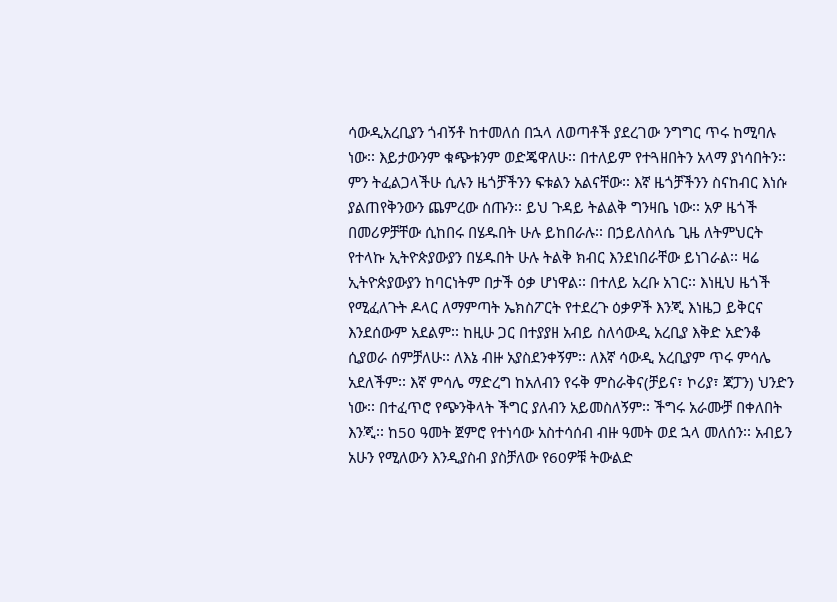ሳውዲአረቢያን ጎብኝቶ ከተመለሰ በኋላ ለወጣቶች ያደረገው ንግግር ጥሩ ከሚባሉ ነው፡፡ እይታውንም ቁጭቱንም ወድጄዋለሁ፡፡ በተለይም የተጓዘበትን አላማ ያነሳበትን፡፡ ምን ትፈልጋላችሁ ሲሉን ዜጎቻችንን ፍቱልን አልናቸው፡፡ እኛ ዜጎቻችንን ስናከብር እነሱ ያልጠየቅንውን ጨምረው ሰጡን፡፡ ይህ ጉዳይ ትልልቅ ግንዛቤ ነው፡፡ አዎ ዜጎች በመሪዎቻቸው ሲከበሩ በሄዱበት ሁሉ ይከበራሉ፡፡ በኃይለስላሴ ጊዜ ለትምህርት የተላኩ ኢትዮጵያውያን በሄዱበት ሁሉ ትልቅ ክብር እንደነበራቸው ይነገራል፡፡ ዛሬ ኢትዮጵያውያን ከባርነትም በታች ዕቃ ሆነዋል፡፡ በተለይ አረቡ አገር፡፡ እነዚህ ዜጎች የሚፈለጉት ዶላር ለማምጣት ኤክስፖርት የተደረጉ ዕቃዎች እንጂ እነዜጋ ይቅርና እንደሰውም አደልም፡፡ ከዚሁ ጋር በተያያዘ አብይ ስለሳውዲ አረቢያ እቅድ አድንቆ ሲያወራ ሰምቻለሁ፡፡ ለእኔ ብዙ አያስደንቀኝም፡፡ ለእኛ ሳውዲ አረቢያም ጥሩ ምሳሌ አደለችም፡፡ እኛ ምሳሌ ማድረግ ከአለብን የሩቅ ምስራቅና(ቻይና፣ ኮሪያ፣ ጃፓን) ህንድን ነው፡፡ በተፈጥሮ የጭንቅላት ችግር ያለብን አይመስለኝም፡፡ ችግሩ አራሙቻ በቀለበት እንጂ፡፡ ከ50 ዓመት ጀምሮ የተነሳው አስተሳሰብ ብዙ ዓመት ወደ ኋላ መለሰን፡፡ አብይን አሁን የሚለውን እንዲያስብ ያስቻለው የ60ዎቹ ትውልድ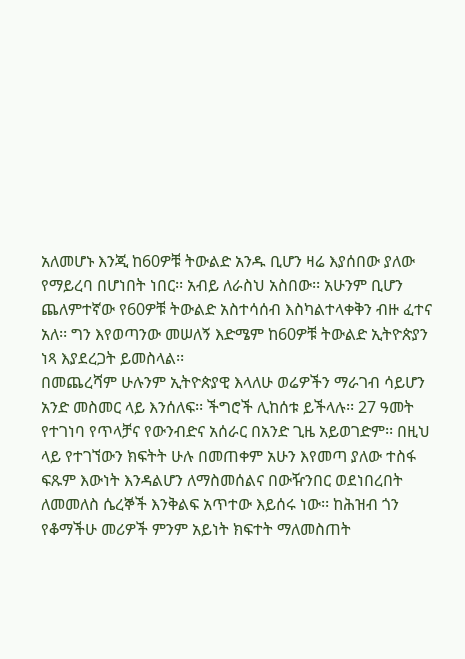አለመሆኑ እንጂ ከ60ዎቹ ትውልድ አንዱ ቢሆን ዛሬ እያሰበው ያለው የማይረባ በሆነበት ነበር፡፡ አብይ ለራስህ አስበው፡፡ አሁንም ቢሆን ጨለምተኛው የ60ዎቹ ትውልድ አስተሳሰብ እስካልተላቀቅን ብዙ ፈተና አለ፡፡ ግን እየወጣንው መሠለኝ እድሜም ከ60ዎቹ ትውልድ ኢትዮጵያን ነጻ እያደረጋት ይመስላል፡፡
በመጨረሻም ሁሉንም ኢትዮጵያዊ እላለሁ ወሬዎችን ማራገብ ሳይሆን አንድ መስመር ላይ እንሰለፍ፡፡ ችግሮች ሊከሰቱ ይችላሉ፡፡ 27 ዓመት የተገነባ የጥላቻና የውንብድና አሰራር በአንድ ጊዜ አይወገድም፡፡ በዚህ ላይ የተገኘውን ክፍትት ሁሉ በመጠቀም አሁን እየመጣ ያለው ተስፋ ፍጹም እውነት እንዳልሆን ለማስመሰልና በውዥንበር ወደነበረበት ለመመለስ ሴረኞች እንቅልፍ አጥተው እይሰሩ ነው፡፡ ከሕዝብ ጎን የቆማችሁ መሪዎች ምንም አይነት ክፍተት ማለመስጠት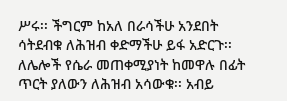ሥሩ፡፡ ችግርም ከአለ በራሳችሁ አንደበት ሳትደብቁ ለሕዝብ ቀድማችሁ ይፋ አድርጉ፡፡ ለሌሎች የሴራ መጠቀሚያነት ከመዋሉ በፊት ጥርት ያለውን ለሕዝብ አሳውቁ፡፡ አብይ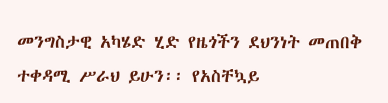መንግስታዊ አካሄድ ሂድ የዜጎችን ደህንነት መጠበቅ ተቀዳሚ ሥራህ ይሁን፡፡ የአስቸኳይ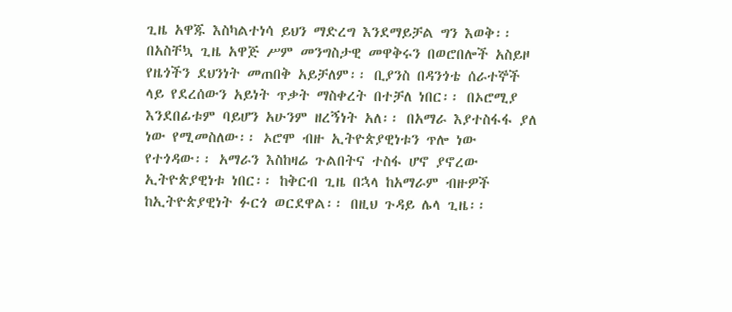ጊዜ አዋጁ እስካልተነሳ ይህን ማድረግ እንደማይቻል ግን እወቅ፡፡ በአስቸኳ ጊዜ አዋጅ ሥም መንግስታዊ መዋቅሩን በወሮበሎች አስይዞ የዜጎችን ደህንነት መጠበቅ አይቻለም፡፡ ቢያንስ በዳንጎቴ ሰራተኞች ላይ የደረሰውን አይነት ጥቃት ማስቀረት በተቻለ ነበር፡፡ በኦሮሚያ እንደበፊቱም ባይሆን አሁንም ዘረኝነት አለ፡፡ በአማራ እያተስፋፋ ያለ ነው የሚመስለው፡፡ ኦሮሞ ብዙ ኢትዮጵያዊነቱን ጥሎ ነው የተጎዳው፡፡ አማራን እስከዛሬ ጉልበትና ተስፋ ሆኖ ያኖረው ኢትዮጵያዊነቱ ነበር፡፡ ከቅርብ ጊዜ በኋላ ከአማራም ብዙዎች ከኢትዮጵያዊነት ፉርጎ ወርደዋል፡፡ በዚህ ጉዳይ ሌላ ጊዜ፡፡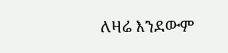ለዛሬ እንደውም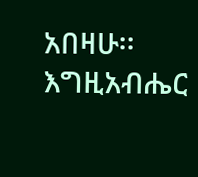አበዛሁ፡፡
እግዚአብሔር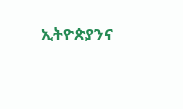ኢትዮጵያንና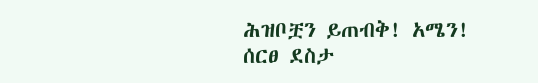ሕዝቦቿን ይጠብቅ! አሜን!
ሰርፀ ደስታ